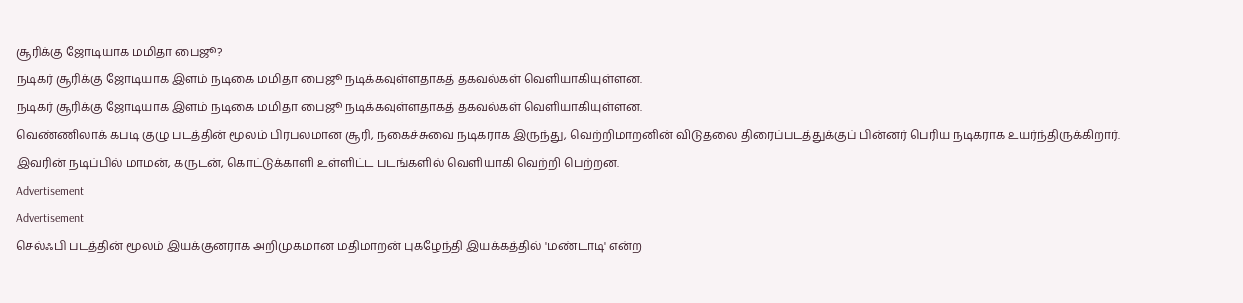சூரிக்கு ஜோடியாக மமிதா பைஜூ?
நடிகர் சூரிக்கு ஜோடியாக இளம் நடிகை மமிதா பைஜூ நடிக்கவுள்ளதாகத் தகவல்கள் வெளியாகியுள்ளன.
நடிகர் சூரிக்கு ஜோடியாக இளம் நடிகை மமிதா பைஜூ நடிக்கவுள்ளதாகத் தகவல்கள் வெளியாகியுள்ளன.
வெண்ணிலாக் கபடி குழு படத்தின் மூலம் பிரபலமான சூரி, நகைச்சுவை நடிகராக இருந்து, வெற்றிமாறனின் விடுதலை திரைப்படத்துக்குப் பின்னர் பெரிய நடிகராக உயர்ந்திருக்கிறார்.
இவரின் நடிப்பில் மாமன், கருடன், கொட்டுக்காளி உள்ளிட்ட படங்களில் வெளியாகி வெற்றி பெற்றன.
Advertisement
Advertisement
செல்ஃபி படத்தின் மூலம் இயக்குனராக அறிமுகமான மதிமாறன் புகழேந்தி இயக்கத்தில் 'மண்டாடி' என்ற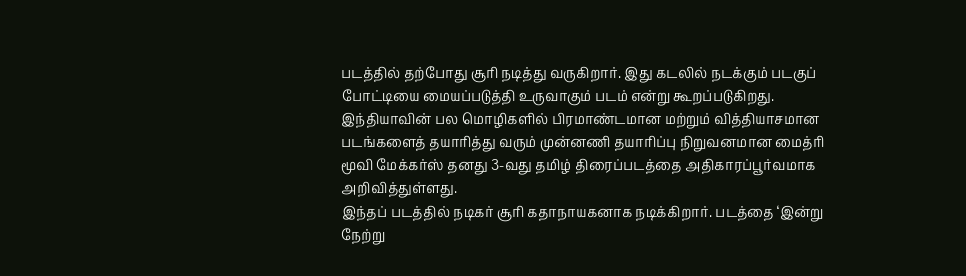படத்தில் தற்போது சூரி நடித்து வருகிறார். இது கடலில் நடக்கும் படகுப் போட்டியை மையப்படுத்தி உருவாகும் படம் என்று கூறப்படுகிறது.
இந்தியாவின் பல மொழிகளில் பிரமாண்டமான மற்றும் வித்தியாசமான படங்களைத் தயாரித்து வரும் முன்னணி தயாரிப்பு நிறுவனமான மைத்ரி மூவி மேக்கர்ஸ் தனது 3-வது தமிழ் திரைப்படத்தை அதிகாரப்பூர்வமாக அறிவித்துள்ளது.
இந்தப் படத்தில் நடிகர் சூரி கதாநாயகனாக நடிக்கிறார். படத்தை ‘இன்று நேற்று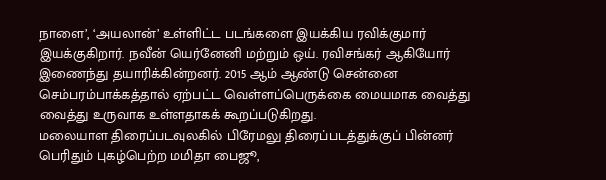நாளை’, ‘அயலான்’ உள்ளிட்ட படங்களை இயக்கிய ரவிக்குமார் இயக்குகிறார். நவீன் யெர்னேனி மற்றும் ஒய். ரவிசங்கர் ஆகியோர் இணைந்து தயாரிக்கின்றனர். 2015 ஆம் ஆண்டு சென்னை செம்பரம்பாக்கத்தால் ஏற்பட்ட வெள்ளப்பெருக்கை மையமாக வைத்து வைத்து உருவாக உள்ளதாகக் கூறப்படுகிறது.
மலையாள திரைப்படவுலகில் பிரேமலு திரைப்படத்துக்குப் பின்னர் பெரிதும் புகழ்பெற்ற மமிதா பைஜூ,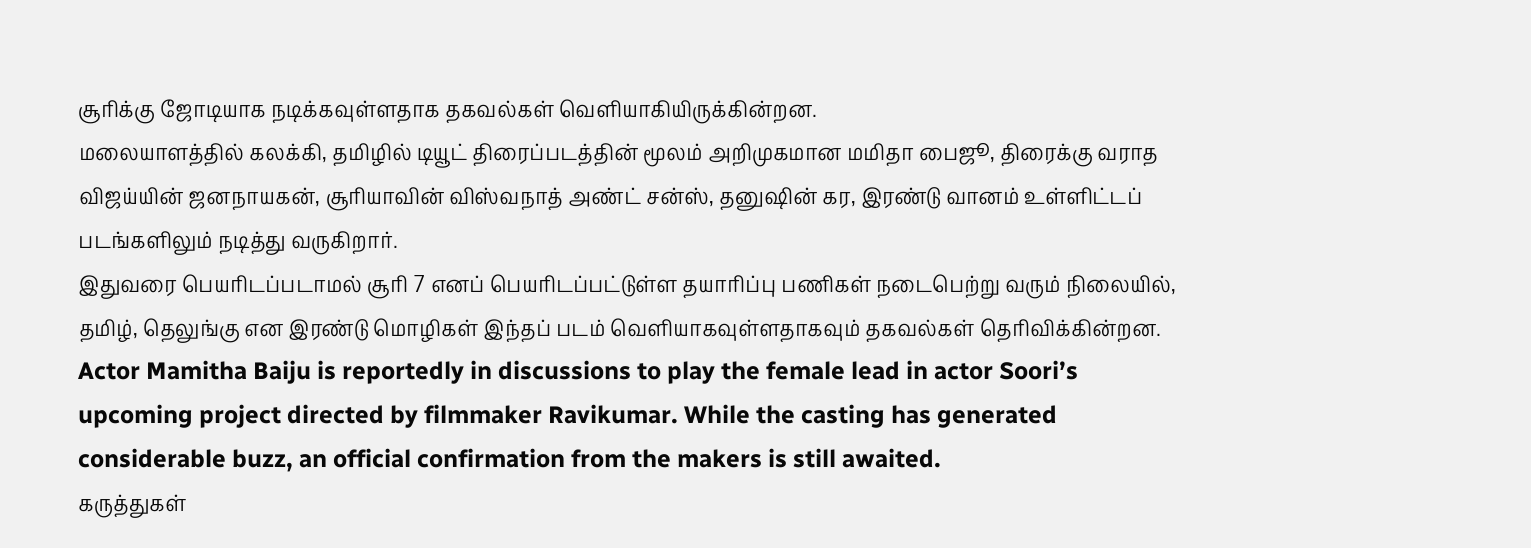சூரிக்கு ஜோடியாக நடிக்கவுள்ளதாக தகவல்கள் வெளியாகியிருக்கின்றன.
மலையாளத்தில் கலக்கி, தமிழில் டியூட் திரைப்படத்தின் மூலம் அறிமுகமான மமிதா பைஜூ, திரைக்கு வராத விஜய்யின் ஜனநாயகன், சூரியாவின் விஸ்வநாத் அண்ட் சன்ஸ், தனுஷின் கர, இரண்டு வானம் உள்ளிட்டப் படங்களிலும் நடித்து வருகிறார்.
இதுவரை பெயரிடப்படாமல் சூரி 7 எனப் பெயரிடப்பட்டுள்ள தயாரிப்பு பணிகள் நடைபெற்று வரும் நிலையில், தமிழ், தெலுங்கு என இரண்டு மொழிகள் இந்தப் படம் வெளியாகவுள்ளதாகவும் தகவல்கள் தெரிவிக்கின்றன.
Actor Mamitha Baiju is reportedly in discussions to play the female lead in actor Soori’s upcoming project directed by filmmaker Ravikumar. While the casting has generated considerable buzz, an official confirmation from the makers is still awaited.
கருத்துகள்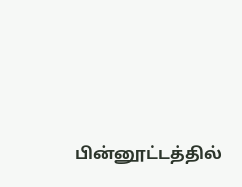பின்னூட்டத்தில்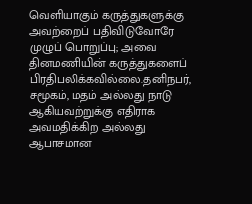வெளியாகும் கருத்துகளுக்கு அவற்றைப் பதிவிடுவோரே முழுப் பொறுப்பு; அவை தினமணியின் கருத்துகளைப் பிரதிபலிக்கவில்லை.தனிநபர், சமூகம், மதம் அல்லது நாடு ஆகியவற்றுக்கு எதிராக அவமதிக்கிற அல்லது ஆபாசமான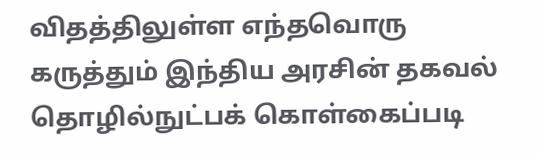விதத்திலுள்ள எந்தவொரு கருத்தும் இந்திய அரசின் தகவல் தொழில்நுட்பக் கொள்கைப்படி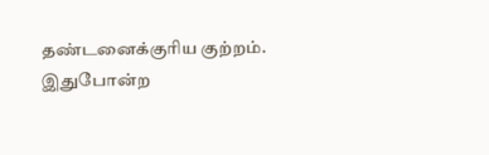தண்டனைக்குரிய குற்றம். இதுபோன்ற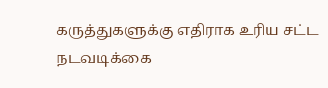கருத்துகளுக்கு எதிராக உரிய சட்ட நடவடிக்கை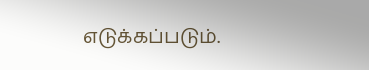எடுக்கப்படும்.